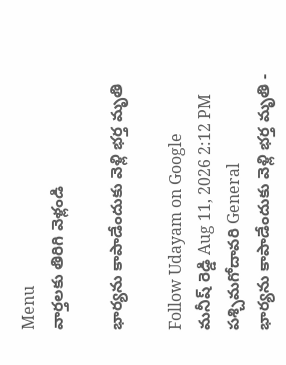Menu
వార్తలకు తిరిగి వెళ్లండి

భార్యను కాపాడేందుకు వెళ్లి భర్త మృతి

Follow Udayam on Google
మనీష్ రెడ్డి Aug 11, 2026 2:12 PM పశ్చిమగోదావరి General
భార్యను కాపాడేందుకు వెళ్లి భర్త మృతి -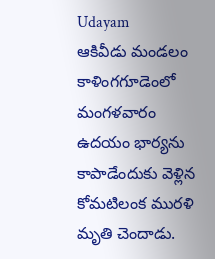Udayam
ఆకివీడు మండలం కాళింగగూడెంలో మంగళవారం ఉదయం భార్యను కాపాడేందుకు వెళ్లిన కోమటిలంక మురళి మృతి చెందాడు.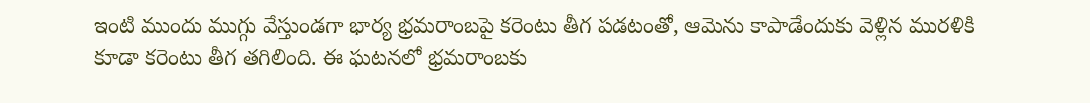ఇంటి ముందు ముగ్గు వేస్తుండగా భార్య భ్రమరాంబపై కరెంటు తీగ పడటంతో, ఆమెను కాపాడేందుకు వెళ్లిన మురళికి కూడా కరెంటు తీగ తగిలింది. ఈ ఘటనలో భ్రమరాంబకు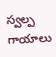స్వల్ప గాయాలు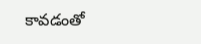కావడంతో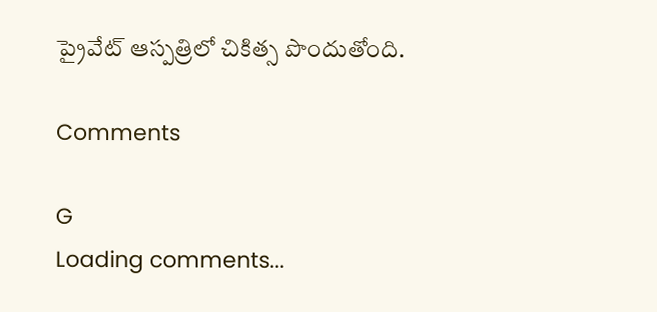ప్రైవేట్ ఆస్పత్రిలో చికిత్స పొందుతోంది.

Comments

G
Loading comments...